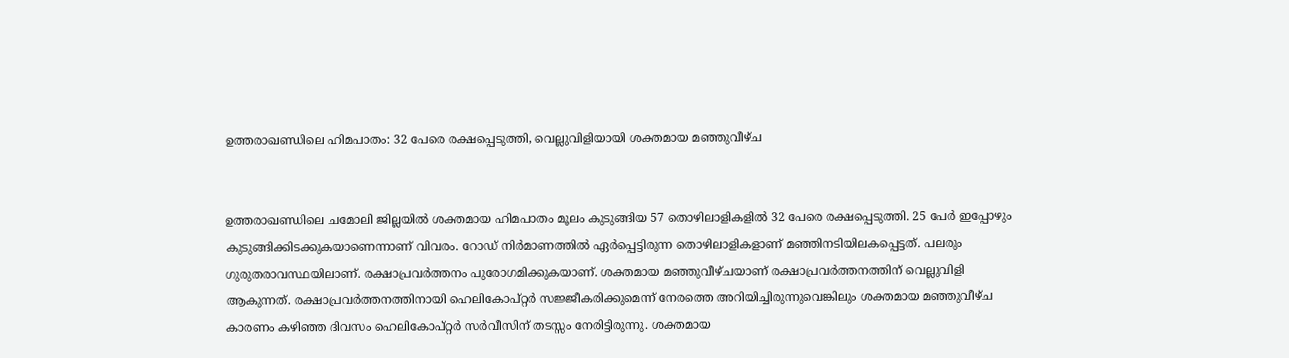ഉത്തരാഖണ്ഡിലെ ഹിമപാതം: 32 പേരെ രക്ഷപ്പെടുത്തി, വെല്ലുവിളിയായി ശക്തമായ മഞ്ഞുവീഴ്ച


ഉത്തരാഖണ്ഡിലെ ചമോലി ജില്ലയില്‍ ശക്തമായ ഹിമപാതം മൂലം കുടുങ്ങിയ 57 തൊഴിലാളികളില്‍ 32 പേരെ രക്ഷപ്പെടുത്തി. 25 പേര്‍ ഇപ്പോഴും കുടുങ്ങിക്കിടക്കുകയാണെന്നാണ് വിവരം. റോഡ് നിര്‍മാണത്തില്‍ ഏര്‍പ്പെട്ടിരുന്ന തൊഴിലാളികളാണ് മഞ്ഞിനടിയിലകപ്പെട്ടത്. പലരും ഗുരുതരാവസ്ഥയിലാണ്. രക്ഷാപ്രവര്‍ത്തനം പുരോഗമിക്കുകയാണ്. ശക്തമായ മഞ്ഞുവീഴ്ചയാണ് രക്ഷാപ്രവര്‍ത്തനത്തിന് വെല്ലുവിളി ആകുന്നത്. രക്ഷാപ്രവര്‍ത്തനത്തിനായി ഹെലികോപ്റ്റര്‍ സജ്ജീകരിക്കുമെന്ന് നേരത്തെ അറിയിച്ചിരുന്നുവെങ്കിലും ശക്തമായ മഞ്ഞുവീഴ്ച കാരണം കഴിഞ്ഞ ദിവസം ഹെലികോപ്റ്റര്‍ സര്‍വീസിന് തടസ്സം നേരിട്ടിരുന്നു. ശക്തമായ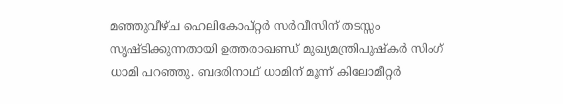മഞ്ഞുവീഴ്ച ഹെലികോപ്റ്റര്‍ സര്‍വീസിന് തടസ്സം സൃഷ്ടിക്കുന്നതായി ഉത്തരാഖണ്ഡ് മുഖ്യമന്ത്രിപുഷ്‌കര്‍ സിംഗ് ധാമി പറഞ്ഞു. ബദരിനാഥ് ധാമിന് മൂന്ന് കിലോമീറ്റര്‍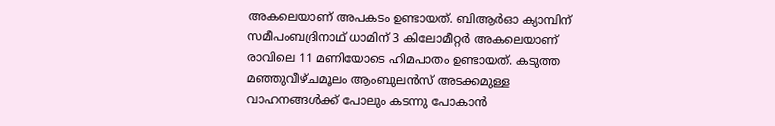അകലെയാണ് അപകടം ഉണ്ടായത്. ബിആര്‍ഓ ക്യാമ്പിന് സമീപംബദ്രിനാഥ് ധാമിന് 3 കിലോമീറ്റര്‍ അകലെയാണ് രാവിലെ 11 മണിയോടെ ഹിമപാതം ഉണ്ടായത്. കടുത്ത മഞ്ഞുവീഴ്ചമൂലം ആംബുലന്‍സ് അടക്കമുള്ള വാഹനങ്ങള്‍ക്ക് പോലും കടന്നു പോകാന്‍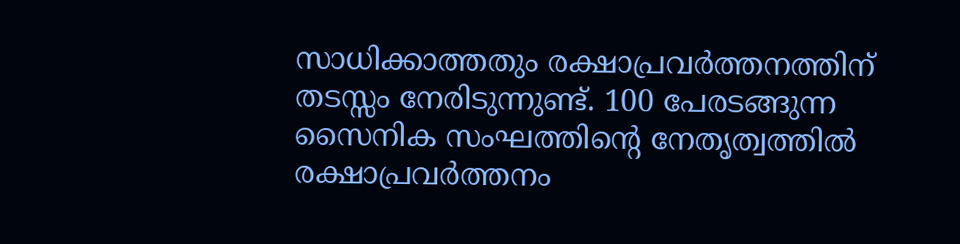സാധിക്കാത്തതും രക്ഷാപ്രവര്‍ത്തനത്തിന് തടസ്സം നേരിടുന്നുണ്ട്. 100 പേരടങ്ങുന്ന സൈനിക സംഘത്തിന്റെ നേതൃത്വത്തില്‍ രക്ഷാപ്രവര്‍ത്തനം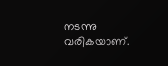നടന്നു വരികയാണ്.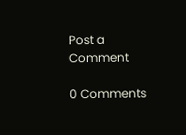Post a Comment

0 Comments